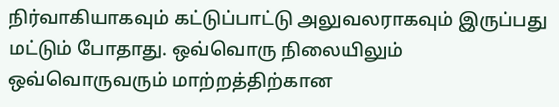நிர்வாகியாகவும் கட்டுப்பாட்டு அலுவலராகவும் இருப்பது மட்டும் போதாது. ஒவ்வொரு நிலையிலும் ஒவ்வொருவரும் மாற்றத்திற்கான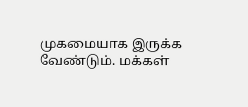முகமையாக இருக்க வேண்டும். மக்கள்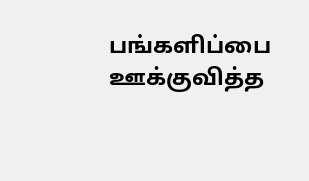பங்களிப்பை ஊக்குவித்த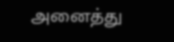அனைத்து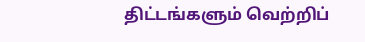திட்டங்களும் வெற்றிப்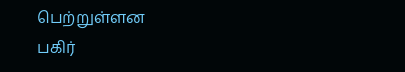பெற்றுள்ளன
பகிர்